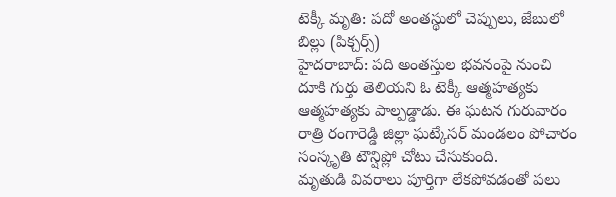టెక్కీ మృతి: పదో అంతస్థులో చెప్పులు, జేబులో బిల్లు (పిక్చర్స్)
హైదరాబాద్: పది అంతస్తుల భవనంపై నుంచి దూకి గుర్తు తెలియని ఓ టెక్కీ ఆత్మహత్యకు ఆత్మహత్యకు పాల్పడ్డాడు. ఈ ఘటన గురువారం రాత్రి రంగారెడ్డి జిల్లా ఘట్కేసర్ మండలం పోచారం సంస్కృతి టౌన్షిప్లో చోటు చేసుకుంది.
మృతుడి వివరాలు పూర్తిగా లేకపోవడంతో పలు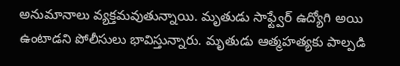అనుమానాలు వ్యక్తమవుతున్నాయి. మృతుడు సాఫ్ట్వేర్ ఉద్యోగి అయి ఉంటాడని పోలీసులు భావిస్తున్నారు. మృతుడు ఆత్మహత్యకు పాల్పడి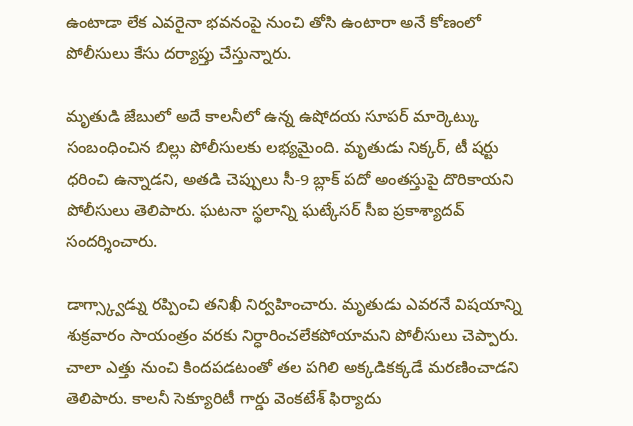ఉంటాడా లేక ఎవరైనా భవనంపై నుంచి తోసి ఉంటారా అనే కోణంలో పోలీసులు కేసు దర్యాప్తు చేస్తున్నారు.

మృతుడి జేబులో అదే కాలనీలో ఉన్న ఉషోదయ సూపర్ మార్కెట్కు సంబంధించిన బిల్లు పోలీసులకు లభ్యమైంది. మృతుడు నిక్కర్, టీ షర్టు ధరించి ఉన్నాడని, అతడి చెప్పులు సీ-9 బ్లాక్ పదో అంతస్తుపై దొరికాయని పోలీసులు తెలిపారు. ఘటనా స్థలాన్ని ఘట్కేసర్ సీఐ ప్రకాశ్యాదవ్ సందర్శించారు.

డాగ్స్క్వాడ్ను రప్పించి తనిఖీ నిర్వహించారు. మృతుడు ఎవరనే విషయాన్ని శుక్రవారం సాయంత్రం వరకు నిర్ధారించలేకపోయామని పోలీసులు చెప్పారు. చాలా ఎత్తు నుంచి కిందపడటంతో తల పగిలి అక్కడికక్కడే మరణించాడని తెలిపారు. కాలనీ సెక్యూరిటీ గార్డు వెంకటేశ్ ఫిర్యాదు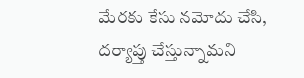మేరకు కేసు నమోదు చేసి, దర్యాప్తు చేస్తున్నామని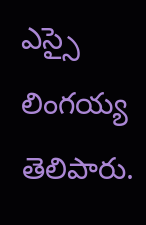ఎస్సై లింగయ్య తెలిపారు.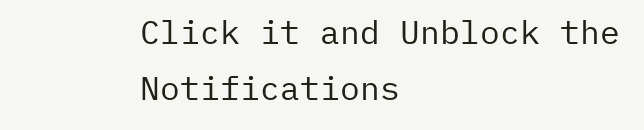Click it and Unblock the Notifications